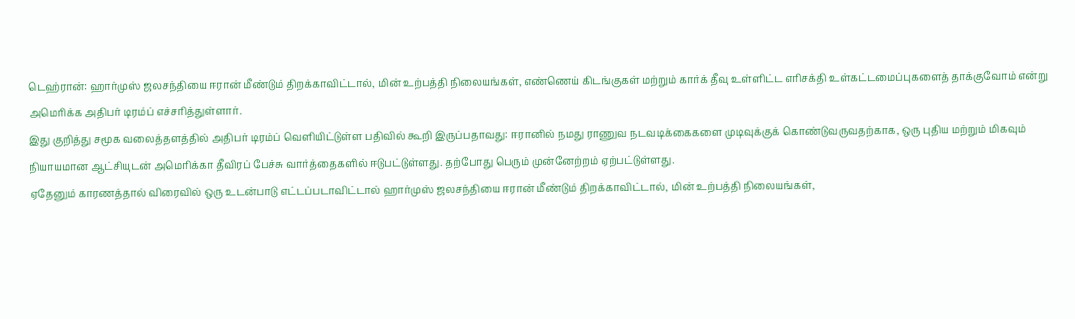டெஹ்ரான்: ஹார்முஸ் ஜலசந்தியை ஈரான் மீண்டும் திறக்காவிட்டால், மின் உற்பத்தி நிலையங்கள், எண்ணெய் கிடங்குகள் மற்றும் கார்க் தீவு உள்ளிட்ட எரிசக்தி உள்கட்டமைப்புகளைத் தாக்குவோம் என்று அமெரிக்க அதிபர் டிரம்ப் எச்சரித்துள்ளார்.
இது குறித்து சமூக வலைத்தளத்தில் அதிபர் டிரம்ப் வெளியிட்டுள்ள பதிவில் கூறி இருப்பதாவது: ஈரானில் நமது ராணுவ நடவடிக்கைகளை முடிவுக்குக் கொண்டுவருவதற்காக, ஒரு புதிய மற்றும் மிகவும் நியாயமான ஆட்சியுடன் அமெரிக்கா தீவிரப் பேச்சு வார்த்தைகளில் ஈடுபட்டுள்ளது. தற்போது பெரும் முன்னேற்றம் ஏற்பட்டுள்ளது.
ஏதேனும் காரணத்தால் விரைவில் ஒரு உடன்பாடு எட்டப்படாவிட்டால் ஹார்முஸ் ஜலசந்தியை ஈரான் மீண்டும் திறக்காவிட்டால், மின் உற்பத்தி நிலையங்கள்,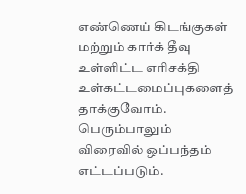எண்ணெய் கிடங்குகள் மற்றும் கார்க் தீவு உள்ளிட்ட எரிசக்தி உள்கட்டமைப்புகளைத் தாக்குவோம். பெரும்பாலும் விரைவில் ஒப்பந்தம் எட்டப்படும்.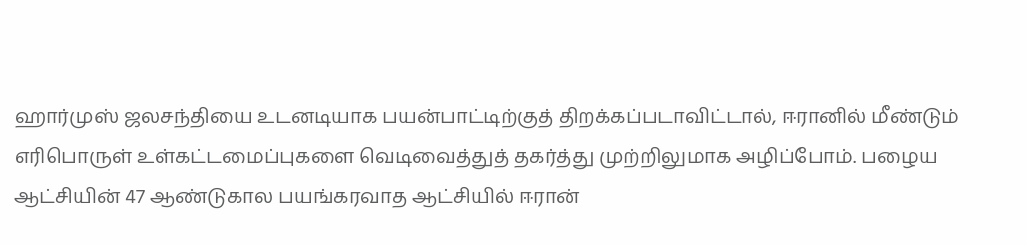ஹார்முஸ் ஜலசந்தியை உடனடியாக பயன்பாட்டிற்குத் திறக்கப்படாவிட்டால், ஈரானில் மீண்டும் எரிபொருள் உள்கட்டமைப்புகளை வெடிவைத்துத் தகர்த்து முற்றிலுமாக அழிப்போம். பழைய ஆட்சியின் 47 ஆண்டுகால பயங்கரவாத ஆட்சியில் ஈரான்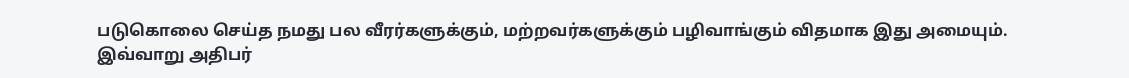படுகொலை செய்த நமது பல வீரர்களுக்கும், மற்றவர்களுக்கும் பழிவாங்கும் விதமாக இது அமையும். இவ்வாறு அதிபர்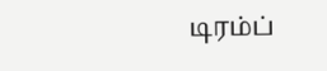டிரம்ப்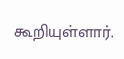கூறியுள்ளார்.